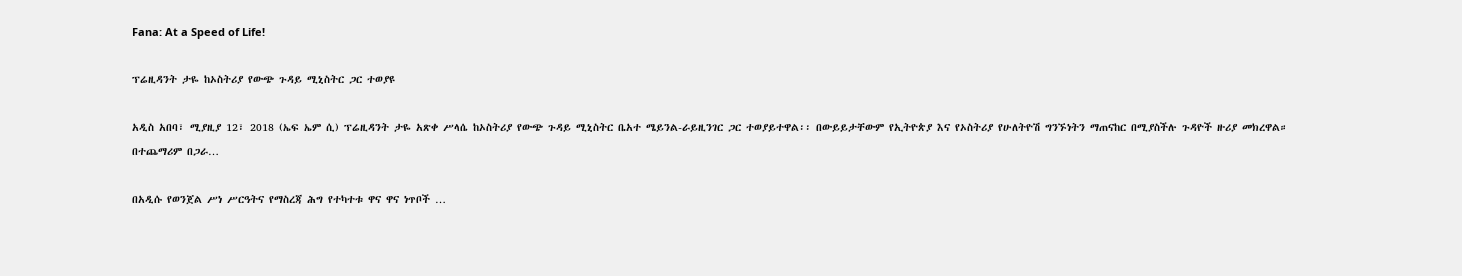Fana: At a Speed of Life!

ፕሬዚዳንት ታዬ ከኦስትሪያ የውጭ ጉዳይ ሚኒስትር ጋር ተወያዩ

አዲስ አበባ፣ ሚያዚያ 12፣ 2018 (ኤፍ ኤም ሲ) ፕሬዚዳንት ታዬ አጽቀ ሥላሴ ከኦስትሪያ የውጭ ጉዳይ ሚኒስትር ቤአተ ሜይንል-ራይዚንገር ጋር ተወያይተዋል፡፡ በውይይታቸውም የኢትዮጵያ እና የኦስትሪያ የሁለትዮሽ ግንኙነትን ማጠናከር በሚያስችሉ ጉዳዮች ዙሪያ መክረዋል። በተጨማሪም በጋራ…

በአዲሱ የወንጀል ሥነ ሥርዓትና የማስረጃ ሕግ የተካተቱ ዋና ዋና ነጥቦች …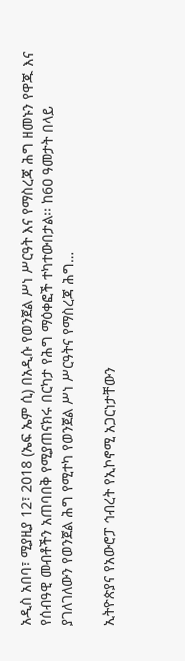አዲስ አበባ፣ ሚያዚያ 12፣ 2018 (ኤፍ ኤም ሲ) በአዲሱ የወንጀል ሥነ ሥርዓት እና የማስረጃ ሕግ ዘመኑን የዋጁ እና የሰብዓዊ መብቶችን አጠባበቅ የሚያጠናክሩ በርካታ የሕግ ማዕቀፎች ተካተውበታል፡፡ ከ6ዐ ዓመታት በላይ ያገለገለውን የወንጀል ሕግ የሚተካ የወንጀል ሥነ ሥርዓትና የማስረጃ ሕግ…

ኢትዮጵያና የአውሮፓ ኅብረት የኢኮኖሚ አጋርነታቸውን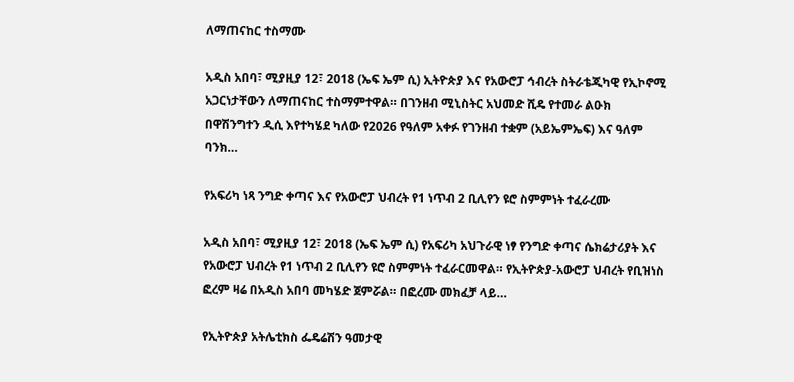ለማጠናከር ተስማሙ

አዲስ አበባ፣ ሚያዚያ 12፣ 2018 (ኤፍ ኤም ሲ) ኢትዮጵያ እና የአውሮፓ ኅብረት ስትራቴጂካዊ የኢኮኖሚ አጋርነታቸውን ለማጠናከር ተስማምተዋል። በገንዘብ ሚኒስትር አህመድ ሺዴ የተመራ ልዑክ በዋሽንግተን ዲሲ እየተካሄደ ካለው የ2026 የዓለም አቀፉ የገንዘብ ተቋም (አይኤምኤፍ) እና ዓለም ባንክ…

የአፍሪካ ነጻ ንግድ ቀጣና እና የአውሮፓ ህብረት የ1 ነጥብ 2 ቢሊየን ዩሮ ስምምነት ተፈራረሙ

አዲስ አበባ፣ ሚያዚያ 12፣ 2018 (ኤፍ ኤም ሲ) የአፍሪካ አህጉራዊ ነፃ የንግድ ቀጣና ሴክሬታሪያት እና የአውሮፓ ህብረት የ1 ነጥብ 2 ቢሊየን ዩሮ ስምምነት ተፈራርመዋል። የኢትዮጵያ-አውሮፓ ህብረት የቢዝነስ ፎረም ዛሬ በአዲስ አበባ መካሄድ ጀምሯል። በፎረሙ መክፈቻ ላይ…

የኢትዮጵያ አትሌቲክስ ፌዴሬሽን ዓመታዊ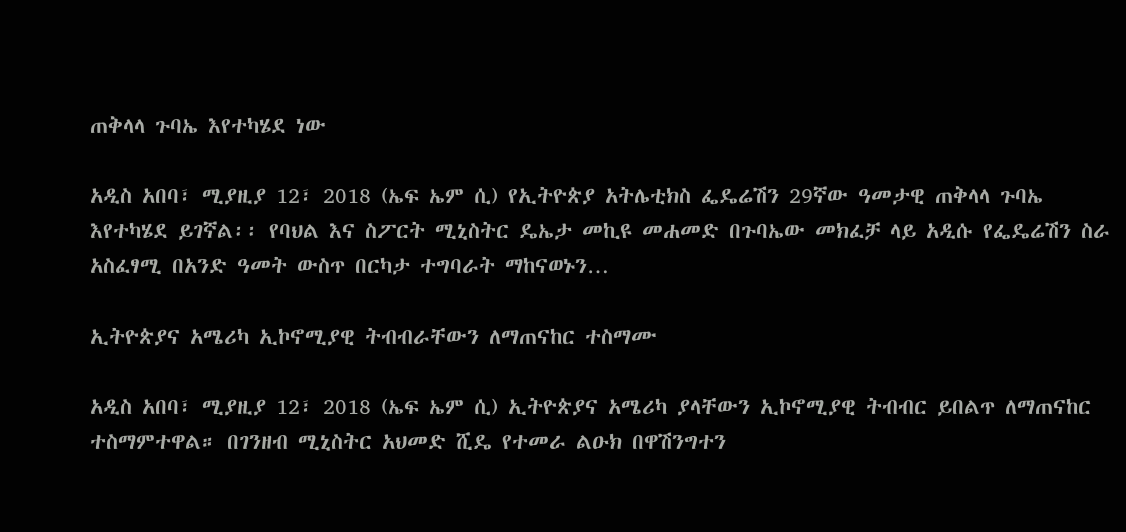ጠቅላላ ጉባኤ እየተካሄደ ነው

አዲስ አበባ፣ ሚያዚያ 12፣ 2018 (ኤፍ ኤም ሲ) የኢትዮጵያ አትሌቲክስ ፌዴሬሽን 29ኛው ዓመታዊ ጠቅላላ ጉባኤ እየተካሄደ ይገኛል፡፡ የባህል እና ስፖርት ሚኒስትር ዴኤታ መኪዩ መሐመድ በጉባኤው መክፈቻ ላይ አዲሱ የፌዴሬሽን ስራ አስፈፃሚ በአንድ ዓመት ውስጥ በርካታ ተግባራት ማከናወኑን…

ኢትዮጵያና አሜሪካ ኢኮኖሚያዊ ትብብራቸውን ለማጠናከር ተስማሙ

አዲስ አበባ፣ ሚያዚያ 12፣ 2018 (ኤፍ ኤም ሲ) ኢትዮጵያና አሜሪካ ያላቸውን ኢኮኖሚያዊ ትብብር ይበልጥ ለማጠናከር ተስማምተዋል። በገንዘብ ሚኒስትር አህመድ ሺዴ የተመራ ልዑክ በዋሽንግተን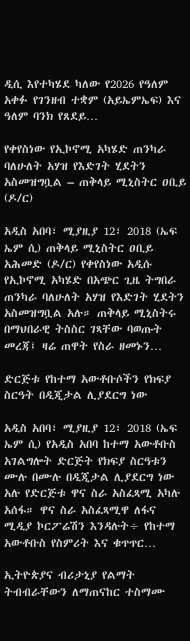ዲሲ እየተካሄደ ካለው የ2026 የዓለም አቀፉ የገንዘብ ተቋም (አይኤምኤፍ) እና ዓለም ባንክ የጸደይ…

የቀየስነው የኢኮኖሚ አካሄድ ጠንካራ ባለሁለት አሃዝ የእድገት ሂደትን አስመዝግቧል – ጠቅላይ ሚኒስትር ዐቢይ (ዶ/ር)

አዲስ አበባ፣ ሚያዚያ 12፣ 2018 (ኤፍ ኤም ሲ) ጠቅላይ ሚኒስትር ዐቢይ አሕመድ (ዶ/ር) የቀየስነው አዲሱ የኢኮኖሚ አካሄድ በአጭር ጊዜ ትግበራ ጠንካራ ባለሁለት አሃዝ የእድገት ሂደትን አስመዝግቧል አሉ። ጠቅላይ ሚኒስትሩ በማህበራዊ ትስስር ገጻቸው ባወጡት መረጃ፤ ዛሬ ጠዋት የስራ ዘመኑን…

ድርጅቱ የከተማ አውቶቡሶችን የክፍያ ስርዓት በዲጂታል ሊያደርግ ነው

አዲስ አበባ፣ ሚያዚያ 12፣ 2018 (ኤፍ ኤም ሲ) የአዲስ አበባ ከተማ አውቶቡስ አገልግሎት ድርጅት የክፍያ ስርዓቱን ሙሉ በሙሉ በዲጂታል ሊያደርግ ነው አሉ የድርጅቱ ዋና ስራ አስፈጻሚ አካሉ አሰፋ። ዋና ስራ አስፈጻሚዋ ለፋና ሚዲያ ኮርፖሬሽን እንዳሉት÷ የከተማ አውቶቡስ የስምሪት እና ቁጥጥር…

ኢትዮጵያና ብሪታኒያ የልማት ትብብራቸውን ለማጠናከር ተስማሙ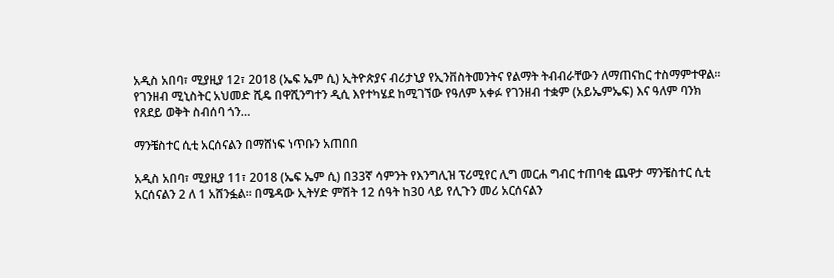አዲስ አበባ፣ ሚያዚያ 12፣ 2018 (ኤፍ ኤም ሲ) ኢትዮጵያና ብሪታኒያ የኢንቨስትመንትና የልማት ትብብራቸውን ለማጠናከር ተስማምተዋል፡፡ የገንዘብ ሚኒስትር አህመድ ሺዴ በዋሺንግተን ዲሲ እየተካሄደ ከሚገኘው የዓለም አቀፉ የገንዘብ ተቋም (አይኤምኤፍ) እና ዓለም ባንክ የጸደይ ወቅት ስብሰባ ጎን…

ማንቼስተር ሲቲ አርሰናልን በማሸነፍ ነጥቡን አጠበበ

አዲስ አበባ፣ ሚያዚያ 11፣ 2018 (ኤፍ ኤም ሲ) በ33ኛ ሳምንት የእንግሊዝ ፕሪሚየር ሊግ መርሐ ግብር ተጠባቂ ጨዋታ ማንቼስተር ሲቲ አርሰናልን 2 ለ 1 አሸንፏል። በሜዳው ኢትሃድ ምሽት 12 ሰዓት ከ30 ላይ የሊጉን መሪ አርሰናልን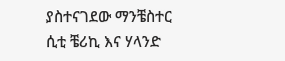ያስተናገደው ማንቼስተር ሲቲ ቼሪኪ እና ሃላንድ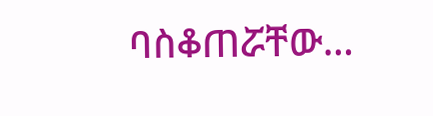ባስቆጠሯቸው…